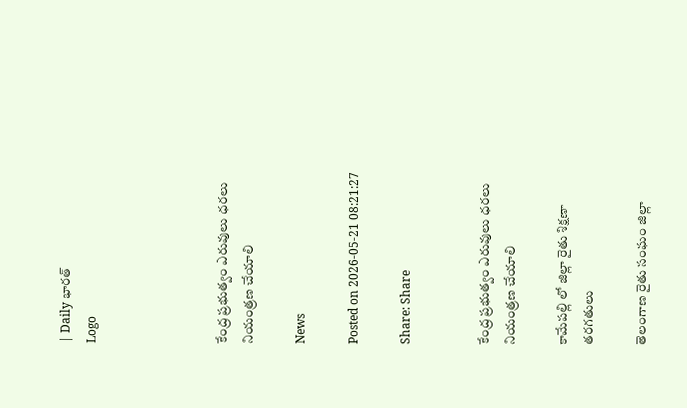| Daily భారత్
Logo




కేంద్ర ప్రభుత్వం ఎరువులు ధరలు నియంత్రణ చేయాలి

News

Posted on 2026-05-21 08:21:27

Share: Share


కేంద్ర ప్రభుత్వం ఎరువులు ధరలు నియంత్రణ చేయాలి

కామేపల్లి లో జిల్లా రైతు శిక్షణా తరగతులు

తెలంగాణ రైతు సంఘం జిల్లా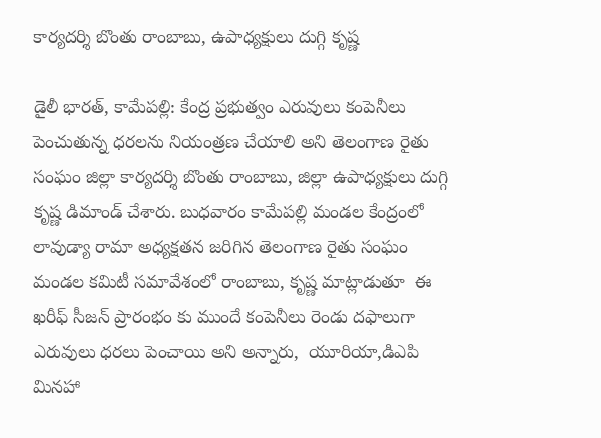కార్యదర్శి బొంతు రాంబాబు, ఉపాధ్యక్షులు దుగ్గి కృష్ణ

డైలీ భారత్, కామేపల్లి: కేంద్ర ప్రభుత్వం ఎరువులు కంపెనీలు పెంచుతున్న ధరలను నియంత్రణ చేయాలి అని తెలంగాణ రైతు సంఘం జిల్లా కార్యదర్శి బొంతు రాంబాబు, జిల్లా ఉపాధ్యక్షులు దుగ్గి కృష్ణ డిమాండ్ చేశారు. బుధవారం కామేపల్లి మండల కేంద్రంలో లావుడ్యా రామా అధ్యక్షతన జరిగిన తెలంగాణ రైతు సంఘం మండల కమిటీ సమావేశంలో రాంబాబు, కృష్ణ మాట్లాడుతూ  ఈ ఖరీఫ్ సీజన్ ప్రారంభం కు ముందే కంపెనీలు రెండు దఫాలుగా  ఎరువులు ధరలు పెంచాయి అని అన్నారు,  యూరియా,డిఎపి మినహా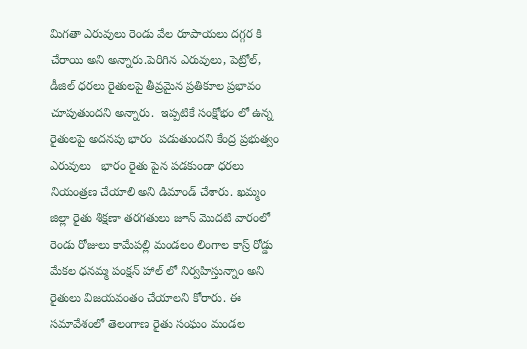మిగతా ఎరువులు రెండు వేల రూపాయలు దగ్గర కి చేరాయి అని అన్నారు.పెరిగిన ఎరువులు, పెట్రోల్, డీజిల్ ధరలు రైతులపై తీవ్రమైన ప్రతికూల ప్రభావం చూపుతుందని అన్నారు.  ఇప్పటికే సంక్షోభం లో ఉన్న రైతులపై అదనపు భారం  పడుతుందని కేంద్ర ప్రభుత్వం ఎరువులు   భారం రైతు పైన పడకుండా ధరలు నియంత్రణ చేయాలి అని డిమాండ్ చేశారు. ఖమ్మం జిల్లా రైతు శిక్షణా తరగతులు జూన్ మొదటి వారంలో రెండు రోజులు కామేపల్లి మండలం లింగాల కాస్ర్ రోడ్డు మేకల ధనమ్మ పంక్షన్ హాల్ లో నిర్వహిస్తున్నాం అని రైతులు విజయవంతం చేయాలని కోరారు. ఈ సమావేశంలో తెలంగాణ రైతు సంఘం మండల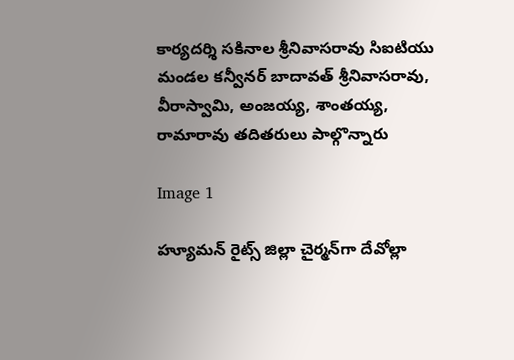కార్యదర్శి సకినాల శ్రీనివాసరావు సిఐటియు మండల కన్వీనర్ బాదావత్ శ్రీనివాసరావు, వీరాస్వామి, అంజయ్య, శాంతయ్య, రామారావు తదితరులు పాల్గొన్నారు

Image 1

హ్యూమన్‌ రైట్స్‌ జిల్లా చైర్మన్‌గా దేవోల్లా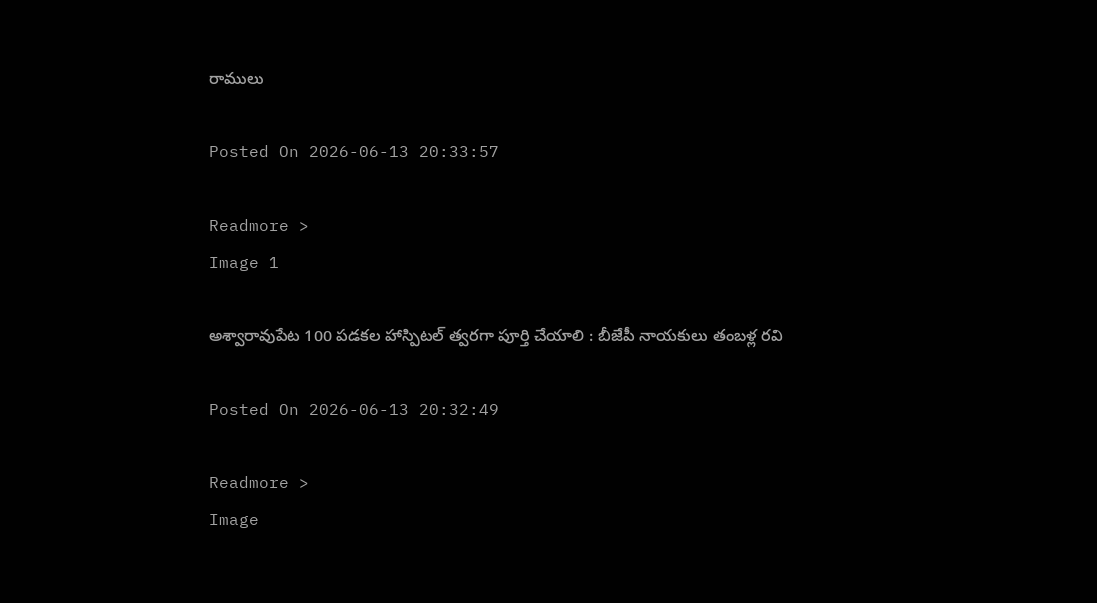రాములు

Posted On 2026-06-13 20:33:57

Readmore >
Image 1

అశ్వారావుపేట 100 పడకల హాస్పిటల్ త్వరగా పూర్తి చేయాలి : బీజేపీ నాయకులు తంబళ్ల రవి

Posted On 2026-06-13 20:32:49

Readmore >
Image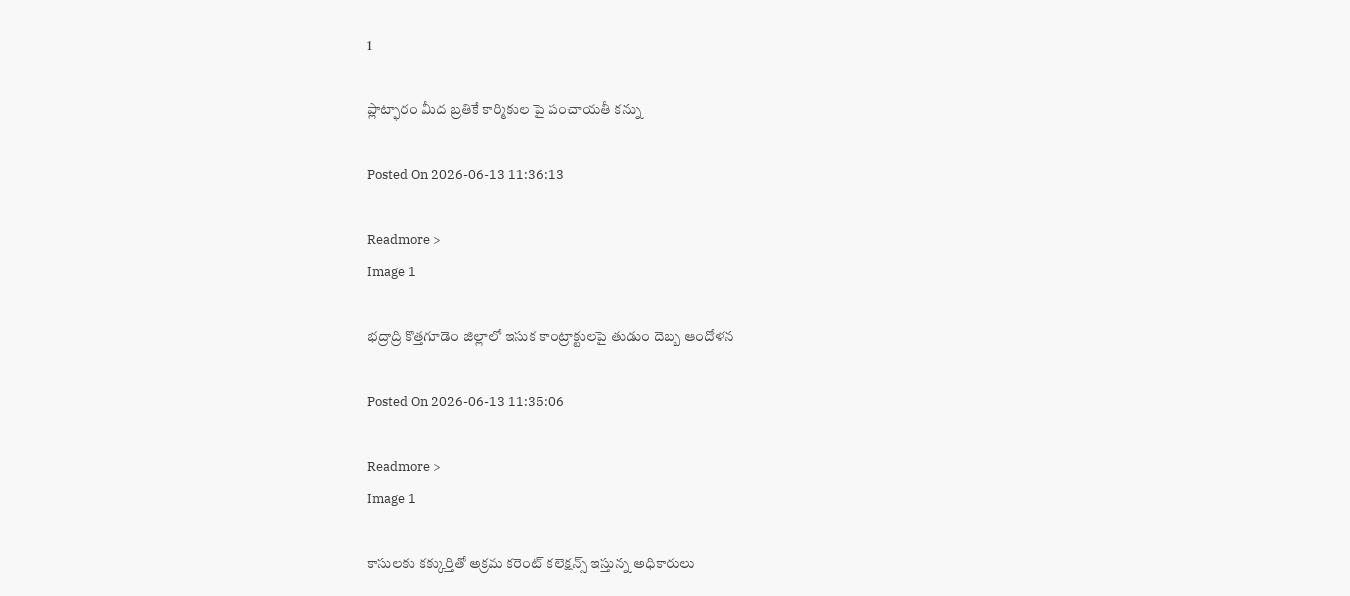1

ప్లాట్ఫారం మీద బ్రతికే కార్మికుల పై పంచాయతీ కన్ను

Posted On 2026-06-13 11:36:13

Readmore >
Image 1

భద్రాద్రి కొత్తగూడెం జిల్లాలో ఇసుక కాంట్రాక్టులపై తుడుం దెబ్బ ఆందోళన

Posted On 2026-06-13 11:35:06

Readmore >
Image 1

కాసులకు కక్కుర్తితో అక్రమ కరెంట్ కలెక్షన్స్ ఇస్తున్న అధికారులు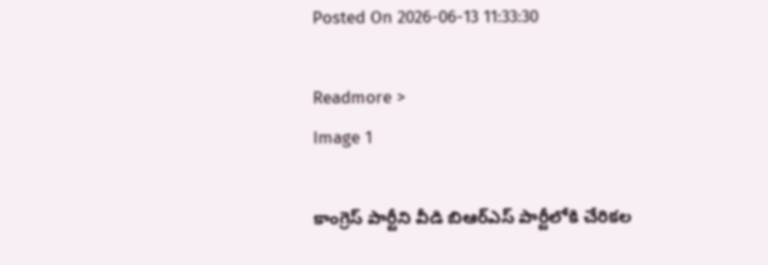Posted On 2026-06-13 11:33:30

Readmore >
Image 1

కాంగ్రెస్ పార్టీని వీడి బిఆర్ఎస్ పార్టీలోకి చేరికల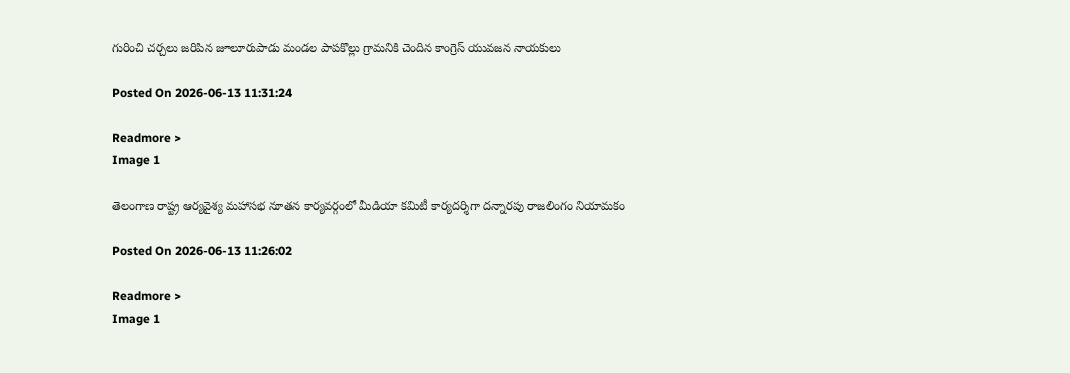గురించి చర్చలు జరిపిన జూలూరుపాడు మండల పాపకొల్లు గ్రామనికి చెందిన కాంగ్రెస్ యువజన నాయకులు

Posted On 2026-06-13 11:31:24

Readmore >
Image 1

తెలంగాణ రాష్ట్ర ఆర్యవైశ్య మహాసభ నూతన కార్యవర్గంలో మీడియా కమిటీ కార్యదర్శిగా దన్నారపు రాజలింగం నియామకం

Posted On 2026-06-13 11:26:02

Readmore >
Image 1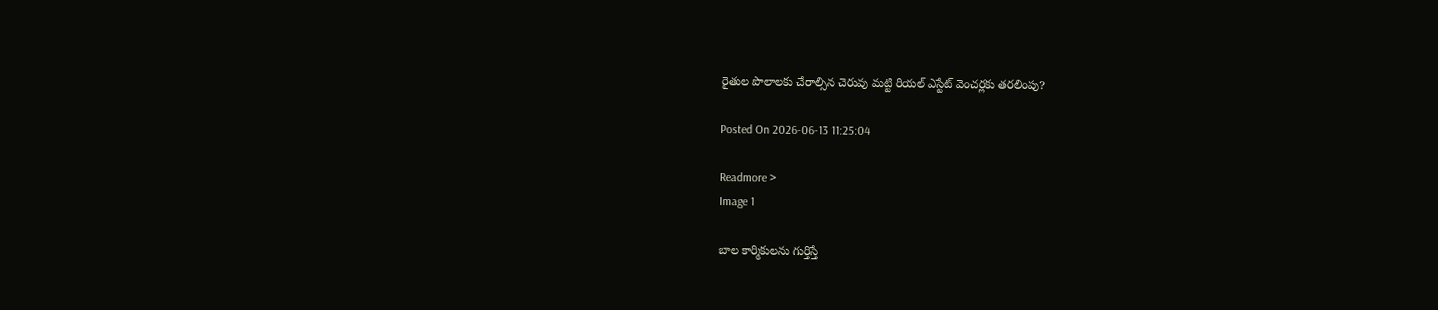రైతుల పొలాలకు చేరాల్సిన చెరువు మట్టి రియల్ ఎస్టేట్ వెంచర్లకు తరలింపు?

Posted On 2026-06-13 11:25:04

Readmore >
Image 1

బాల కార్మికులను గుర్తిస్తే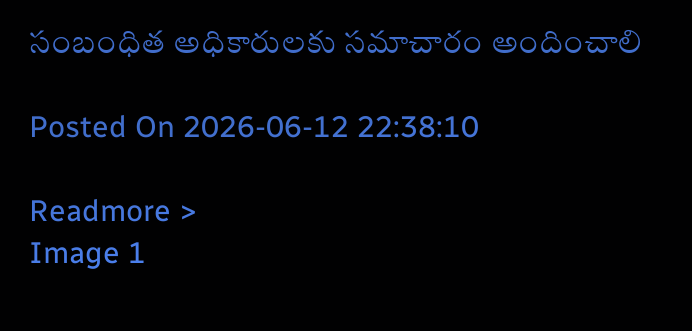సంబంధిత అధికారులకు సమాచారం అందించాలి

Posted On 2026-06-12 22:38:10

Readmore >
Image 1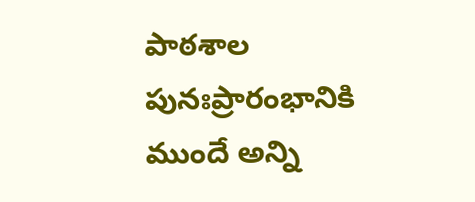పాఠశాల పునఃప్రారంభానికి ముందే అన్ని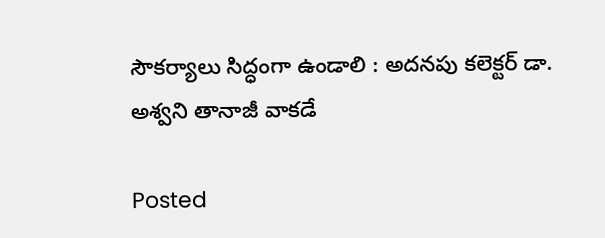సౌకర్యాలు సిద్ధంగా ఉండాలి : అదనపు కలెక్టర్ డా. అశ్వని తానాజీ వాకడే

Posted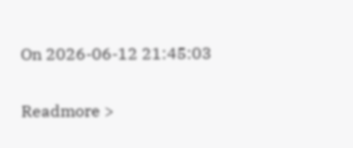On 2026-06-12 21:45:03

Readmore >